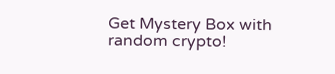Get Mystery Box with random crypto!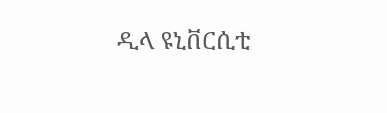ዲላ ዩኒቨርሲቲ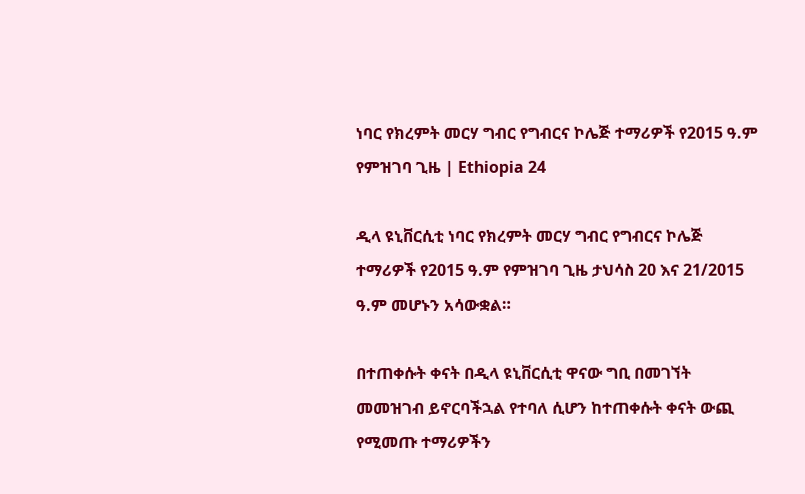ነባር የክረምት መርሃ ግብር የግብርና ኮሌጅ ተማሪዎች የ2015 ዓ.ም የምዝገባ ጊዜ | Ethiopia 24

ዲላ ዩኒቨርሲቲ ነባር የክረምት መርሃ ግብር የግብርና ኮሌጅ ተማሪዎች የ2015 ዓ.ም የምዝገባ ጊዜ ታህሳስ 20 እና 21/2015 ዓ.ም መሆኑን አሳውቋል።

በተጠቀሱት ቀናት በዲላ ዩኒቨርሲቲ ዋናው ግቢ በመገኘት መመዝገብ ይኖርባችኋል የተባለ ሲሆን ከተጠቀሱት ቀናት ውጪ የሚመጡ ተማሪዎችን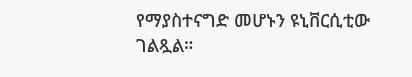የማያስተናግድ መሆኑን ዩኒቨርሲቲው ገልጿል።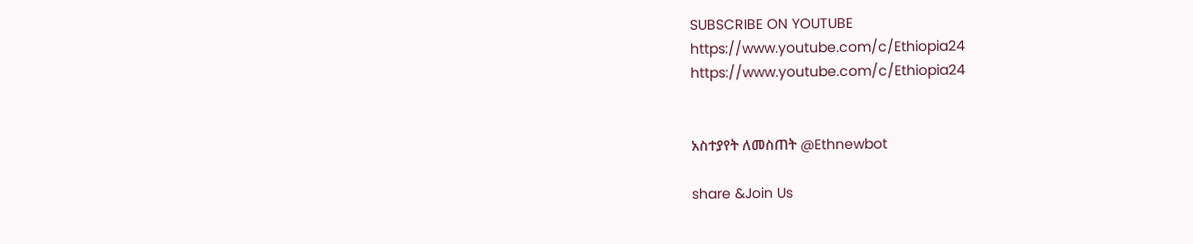SUBSCRIBE ON YOUTUBE
https://www.youtube.com/c/Ethiopia24
https://www.youtube.com/c/Ethiopia24


አስተያየት ለመስጠት @Ethnewbot

share &Join Us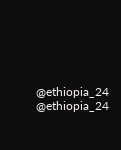@ethiopia_24     @ethiopia_24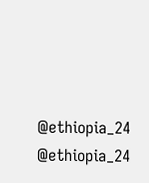@ethiopia_24     @ethiopia_24